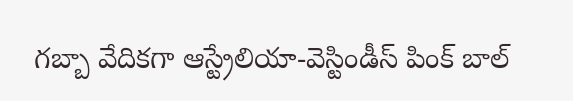గబ్బా వేదికగా ఆస్ట్రేలియా-వెస్టిండీస్ పింక్ బాల్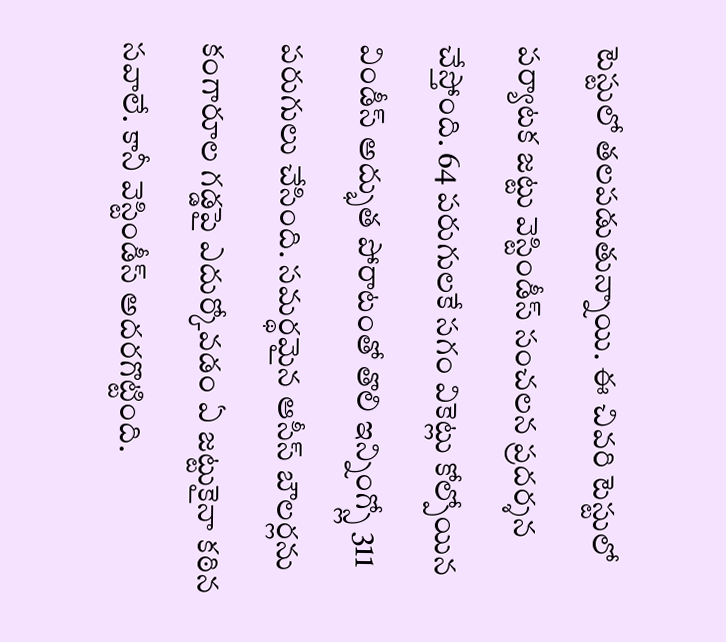టెస్టులో తలపడుతున్నాయి. ఈ చివరి టెస్టులో పర్యాటక జట్టు వెస్టిండీస్ సంచలన ప్రదర్శన చేస్తోంది. 64 పరుగులకే సగం వికెట్లు కోల్పోయిన విండీస్ అద్భుత పోరాటంతో తొలి ఇన్నింగ్స్లో 311 పరుగులు చేసింది. సమర్థమైన ఆసీస్ బౌలర్లను కంగారూల గడ్డపై ఎదుర్కోవడం ఏ జట్టుకైనా కఠిన సవాలే. కానీ వెస్టిండీస్ అదరగొట్టింది.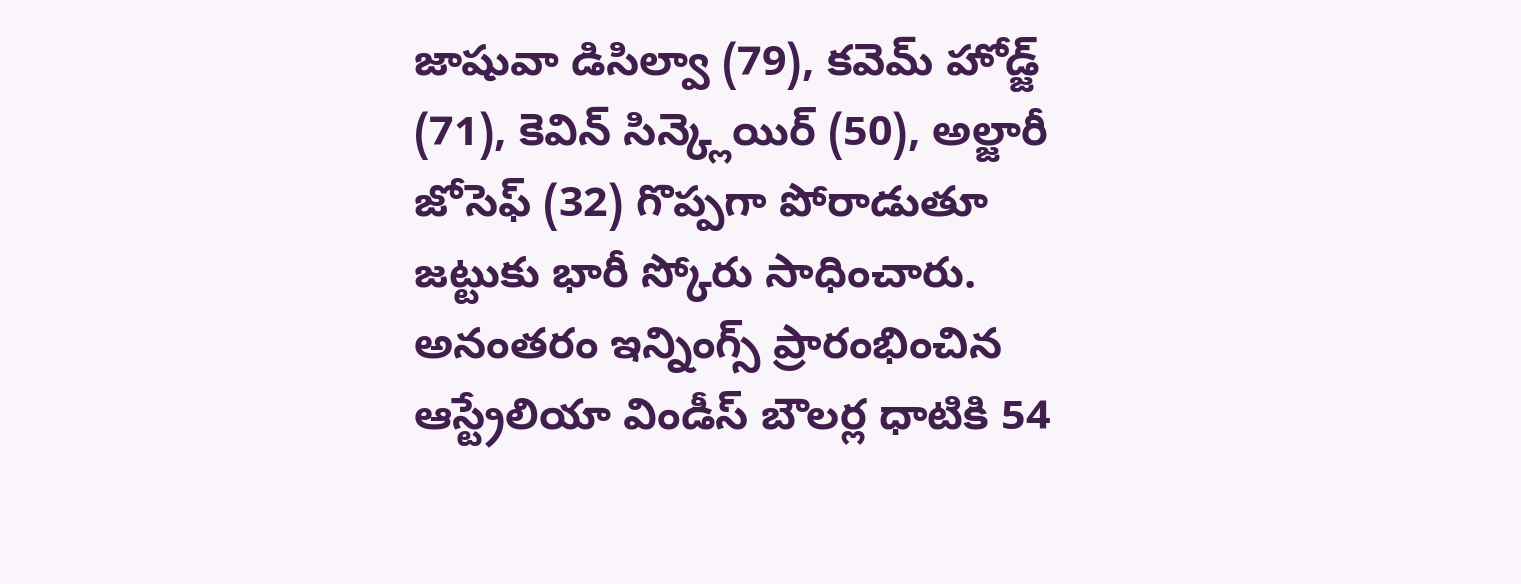జాషువా డిసిల్వా (79), కవెమ్ హోడ్జ్ (71), కెవిన్ సిన్క్లెయిర్ (50), అల్జారీ జోసెఫ్ (32) గొప్పగా పోరాడుతూ జట్టుకు భారీ స్కోరు సాధించారు. అనంతరం ఇన్నింగ్స్ ప్రారంభించిన ఆస్ట్రేలియా విండీస్ బౌలర్ల ధాటికి 54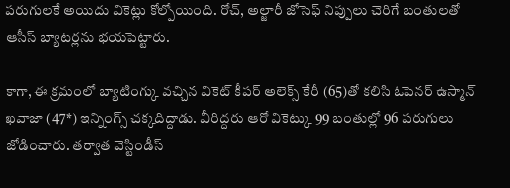పరుగులకే అయిదు వికెట్లు కోల్పోయింది. రోచ్, అల్జారీ జోసెఫ్ నిప్పులు చెరిగే బంతులతో ఆసీస్ బ్యాటర్లను భయపెట్టారు.

కాగా, ఈ క్రమంలో బ్యాటింగ్కు వచ్చిన వికెట్ కీపర్ అలెక్స్ కేరీ (65)తో కలిసి ఓపెనర్ ఉస్మాన్ ఖవాజా (47*) ఇన్నింగ్స్ చక్కదిద్దాడు. వీరిద్దరు ఆరో వికెట్కు 99 బంతుల్లో 96 పరుగులు జోడించారు. తర్వాత వెస్టిండీస్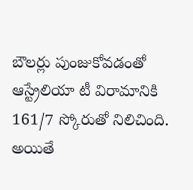బౌలర్లు పుంజుకోవడంతో ఆస్ట్రేలియా టీ విరామానికి 161/7 స్కోరుతో నిలిచింది. అయితే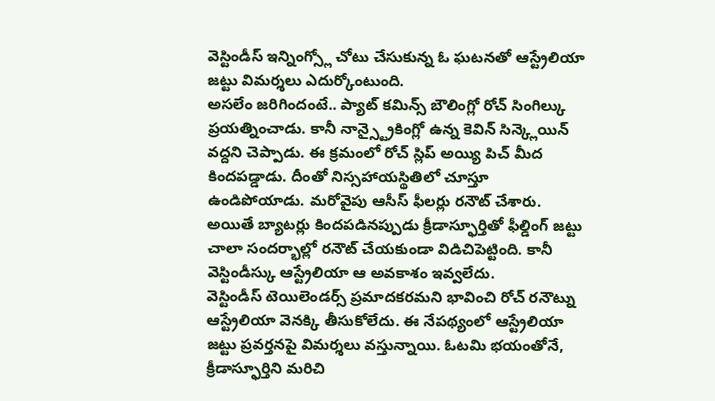వెస్టిండీస్ ఇన్నింగ్స్లో చోటు చేసుకున్న ఓ ఘటనతో ఆస్ట్రేలియా జట్టు విమర్శలు ఎదుర్కోంటుంది.
అసలేం జరిగిందంటే.. ప్యాట్ కమిన్స్ బౌలింగ్లో రోచ్ సింగిల్కు ప్రయత్నించాడు. కానీ నాన్స్ట్రైకింగ్లో ఉన్న కెవిన్ సిన్క్లెయిన్ వద్దని చెప్పాడు. ఈ క్రమంలో రోచ్ స్లిప్ అయ్యి పిచ్ మీద కిందపడ్డాడు. దీంతో నిస్సహాయస్థితిలో చూస్తూ ఉండిపోయాడు. మరోవైపు ఆసీస్ ఫీలర్లు రనౌట్ చేశారు. అయితే బ్యాటర్లు కిందపడినప్పుడు క్రీడాస్ఫూర్తితో ఫీల్డింగ్ జట్టు చాలా సందర్భాల్లో రనౌట్ చేయకుండా విడిచిపెట్టింది. కానీ వెస్టిండీస్కు ఆస్ట్రేలియా ఆ అవకాశం ఇవ్వలేదు.
వెస్టిండీస్ టెయిలెండర్స్ ప్రమాదకరమని భావించి రోచ్ రనౌట్ను ఆస్ట్రేలియా వెనక్కి తీసుకోలేదు. ఈ నేపథ్యంలో ఆస్ట్రేలియా జట్టు ప్రవర్తనపై విమర్శలు వస్తున్నాయి. ఓటమి భయంతోనే, క్రీడాస్ఫూర్తిని మరిచి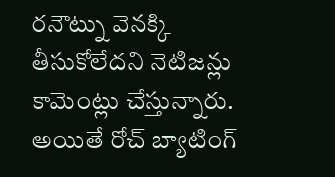రనౌట్ను వెనక్కి తీసుకోలేదని నెటిజన్లు కామెంట్లు చేస్తున్నారు. అయితే రోచ్ బ్యాటింగ్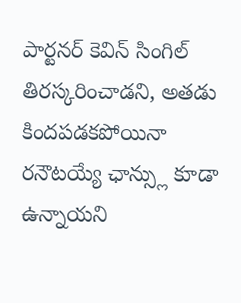పార్టనర్ కెవిన్ సింగిల్ తిరస్కరించాడని, అతడు కిందపడకపోయినా రనౌటయ్యే ఛాన్స్లు కూడా ఉన్నాయని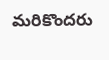మరికొందరు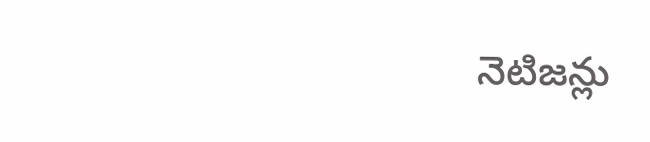నెటిజన్లు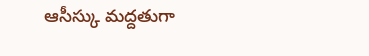ఆసీస్కు మద్దతుగా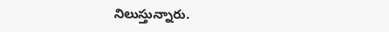నిలుస్తున్నారు.